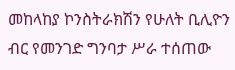መከላከያ ኮንስትራክሽን የሁለት ቢሊዮን ብር የመንገድ ግንባታ ሥራ ተሰጠው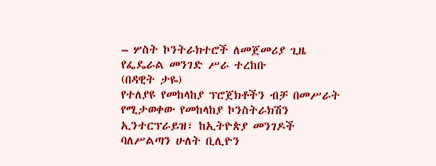– ሦስት ኮንትራክተሮች ለመጀመሪያ ጊዜ የፌዴራል መንገድ ሥራ ተረከቡ
(በዳዊት ታዬ)
የተለያዩ የመከላከያ ፕሮጀክቶችን ብቻ በመሥራት የሚታወቀው የመከላከያ ኮንስትራክሽን ኢንተርፕራይዝ፣ ከኢትዮጵያ መንገዶች ባለሥልጣን ሁለት ቢሊዮን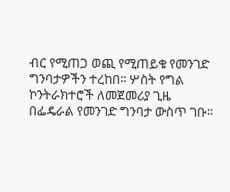ብር የሚጠጋ ወጪ የሚጠይቁ የመንገድ ግንባታዎችን ተረከበ፡፡ ሦስት የግል ኮንትራክተሮች ለመጀመሪያ ጊዜ በፌዴራል የመንገድ ግንባታ ውስጥ ገቡ፡፡